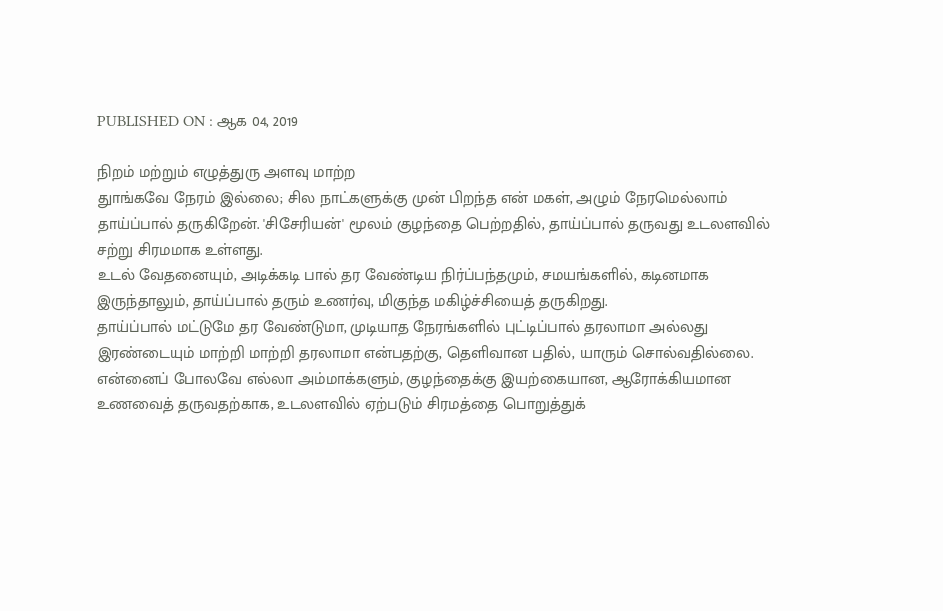PUBLISHED ON : ஆக 04, 2019

நிறம் மற்றும் எழுத்துரு அளவு மாற்ற
துாங்கவே நேரம் இல்லை; சில நாட்களுக்கு முன் பிறந்த என் மகள், அழும் நேரமெல்லாம் தாய்ப்பால் தருகிறேன். 'சிசேரியன்' மூலம் குழந்தை பெற்றதில், தாய்ப்பால் தருவது உடலளவில் சற்று சிரமமாக உள்ளது.
உடல் வேதனையும், அடிக்கடி பால் தர வேண்டிய நிர்ப்பந்தமும், சமயங்களில், கடினமாக இருந்தாலும், தாய்ப்பால் தரும் உணர்வு, மிகுந்த மகிழ்ச்சியைத் தருகிறது.
தாய்ப்பால் மட்டுமே தர வேண்டுமா, முடியாத நேரங்களில் புட்டிப்பால் தரலாமா அல்லது இரண்டையும் மாற்றி மாற்றி தரலாமா என்பதற்கு, தெளிவான பதில், யாரும் சொல்வதில்லை.
என்னைப் போலவே எல்லா அம்மாக்களும், குழந்தைக்கு இயற்கையான, ஆரோக்கியமான உணவைத் தருவதற்காக, உடலளவில் ஏற்படும் சிரமத்தை பொறுத்துக்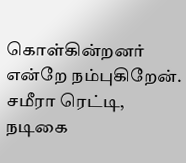கொள்கின்றனர் என்றே நம்புகிறேன்.
சமீரா ரெட்டி, நடிகை